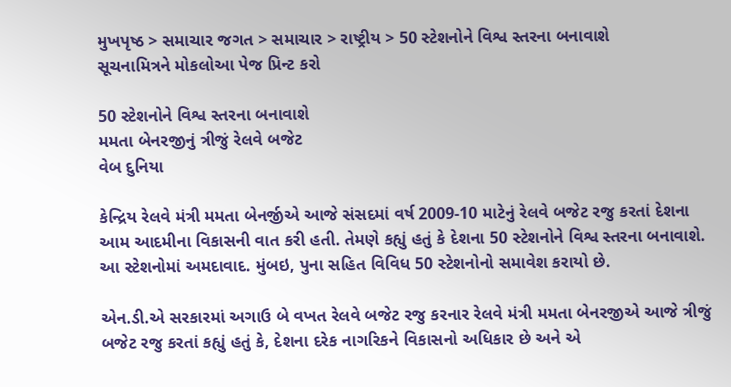મુખપૃષ્ઠ > સમાચાર જગત > સમાચાર > રાષ્ટ્રીય > 50 સ્ટેશનોને વિશ્વ સ્તરના બનાવાશે
સૂચનામિત્રને મોકલોઆ પેજ પ્રિન્ટ કરો

50 સ્ટેશનોને વિશ્વ સ્તરના બનાવાશે
મમતા બેનરજીનું ત્રીજું રેલવે બજેટ
વેબ દુનિયા

કેન્દ્રિય રેલવે મંત્રી મમતા બેનર્જીએ આજે સંસદમાં વર્ષ 2009-10 માટેનું રેલવે બજેટ રજુ કરતાં દેશના આમ આદમીના વિકાસની વાત કરી હતી. તેમણે કહ્યું હતું કે દેશના 50 સ્ટેશનોને વિશ્વ સ્તરના બનાવાશે. આ સ્ટેશનોમાં અમદાવાદ. મુંબઇ, પુના સહિત વિવિધ 50 સ્ટેશનોનો સમાવેશ કરાયો છે.

એન.ડી.એ સરકારમાં અગાઉ બે વખત રેલવે બજેટ રજુ કરનાર રેલવે મંત્રી મમતા બેનરજીએ આજે ત્રીજું બજેટ રજુ કરતાં કહ્યું હતું કે, દેશના દરેક નાગરિકને વિકાસનો અધિકાર છે અને એ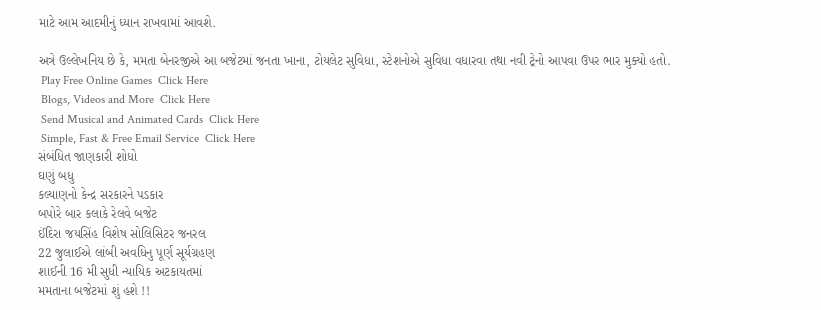માટે આમ આદમીનું ધ્યાન રાખવામાં આવશે.

અત્રે ઉલ્લેખનિય છે કે, મમતા બેનરજીએ આ બજેટમાં જનતા ખાના, ટોયલેટ સુવિધા, સ્ટેશનોએ સુવિધા વધારવા તથા નવી ટ્રેનો આપવા ઉપર ભાર મુક્યો હતો.
 Play Free Online Games  Click Here
 Blogs, Videos and More  Click Here
 Send Musical and Animated Cards  Click Here
 Simple, Fast & Free Email Service  Click Here
સંબંધિત જાણકારી શોધો
ઘણું બધુ
કલ્યાણનો કેન્દ્ર સરકારને પડકાર
બપોરે બાર કલાકે રેલવે બજેટ
ઈંદિરા જયસિંહ વિશેષ સોલિસિટર જનરલ
22 જુલાઈએ લાંબી અવધિનુ પૂર્ણ સૂર્યગ્રહણ
શાઈની 16 મી સુધી ન્યાયિક અટકાયતમાં
મમતાના બજેટમાં શું હશે !!